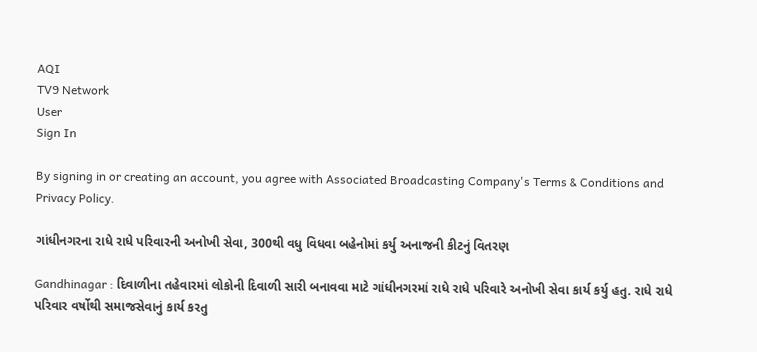AQI
TV9 Network
User
Sign In

By signing in or creating an account, you agree with Associated Broadcasting Company's Terms & Conditions and Privacy Policy.

ગાંધીનગરના રાધે રાધે પરિવારની અનોખી સેવા, 300થી વધુ વિધવા બહેનોમાં કર્યુ અનાજની કીટનું વિતરણ

Gandhinagar : દિવાળીના તહેવારમાં લોકોની દિવાળી સારી બનાવવા માટે ગાંધીનગરમાં રાધે રાધે પરિવારે અનોખી સેવા કાર્ય કર્યુ હતુ. રાધે રાધે પરિવાર વર્ષોથી સમાજસેવાનું કાર્ય કરતુ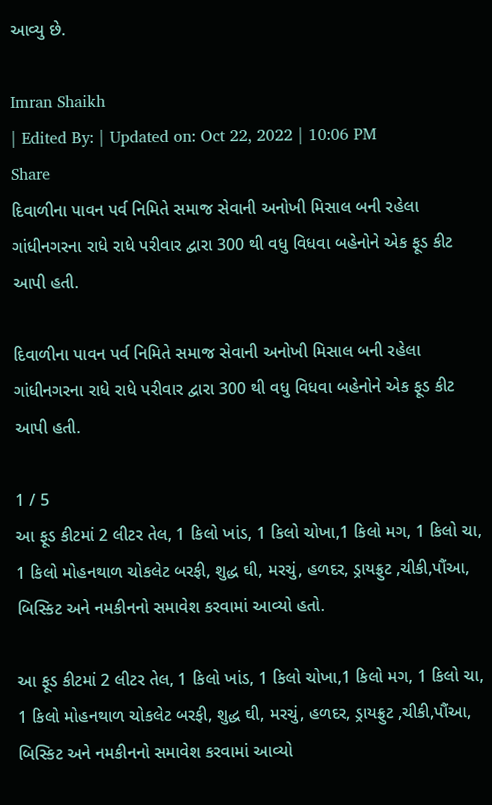આવ્યુ છે.

Imran Shaikh
| Edited By: | Updated on: Oct 22, 2022 | 10:06 PM
Share
દિવાળીના પાવન પર્વ નિમિતે સમાજ સેવાની અનોખી મિસાલ બની રહેલા ગાંધીનગરના રાધે રાધે પરીવાર દ્વારા 300 થી વધુ વિધવા બહેનોને એક ફૂડ કીટ આપી હતી.

દિવાળીના પાવન પર્વ નિમિતે સમાજ સેવાની અનોખી મિસાલ બની રહેલા ગાંધીનગરના રાધે રાધે પરીવાર દ્વારા 300 થી વધુ વિધવા બહેનોને એક ફૂડ કીટ આપી હતી.

1 / 5
આ ફૂડ કીટમાં 2 લીટર તેલ, 1 કિલો ખાંડ, 1 કિલો ચોખા,1 કિલો મગ, 1 કિલો ચા, 1 કિલો મોહનથાળ ચોકલેટ બરફી, શુદ્ધ ઘી, મરચું, હળદર, ડ્રાયફ્રુટ ,ચીકી,પૌંઆ, બિસ્કિટ અને નમકીનનો સમાવેશ કરવામાં આવ્યો હતો.

આ ફૂડ કીટમાં 2 લીટર તેલ, 1 કિલો ખાંડ, 1 કિલો ચોખા,1 કિલો મગ, 1 કિલો ચા, 1 કિલો મોહનથાળ ચોકલેટ બરફી, શુદ્ધ ઘી, મરચું, હળદર, ડ્રાયફ્રુટ ,ચીકી,પૌંઆ, બિસ્કિટ અને નમકીનનો સમાવેશ કરવામાં આવ્યો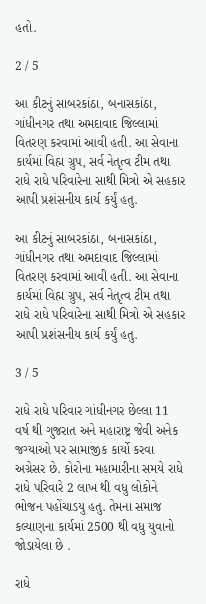હતો.

2 / 5

આ કીટનું સાબરકાંઠા, બનાસકાંઠા, ગાંધીનગર તથા અમદાવાદ જિલ્લામાં વિતરણ કરવામાં આવી હતી. આ સેવાના કાર્યમાં વિહ્મ ગ્રુપ, સર્વ નેતૃત્વ ટીમ તથા રાધે રાધે પરિવારેના સાથી મિત્રો એ સહકાર આપી પ્રશંસનીય કાર્ય કર્યું હતુ.

આ કીટનું સાબરકાંઠા, બનાસકાંઠા, ગાંધીનગર તથા અમદાવાદ જિલ્લામાં વિતરણ કરવામાં આવી હતી. આ સેવાના કાર્યમાં વિહ્મ ગ્રુપ, સર્વ નેતૃત્વ ટીમ તથા રાધે રાધે પરિવારેના સાથી મિત્રો એ સહકાર આપી પ્રશંસનીય કાર્ય કર્યું હતુ.

3 / 5

રાધે રાધે પરિવાર ગાંધીનગર છેલ્લા 11 વર્ષ થી ગુજરાત અને મહારાષ્ટ્ર જેવી અનેક જગ્યાઓ પર સામાજીક કાર્યો કરવા અગ્રેસર છે. કોરોના મહામારીના સમયે રાધે રાધે પરિવારે 2 લાખ થી વધુ લોકોને ભોજન પહોંચાડયુ હતુ. તેમના સમાજ કલ્યાણના કાર્યમાં 2500 થી વધુ યુવાનો જોડાયેલા છે .

રાધે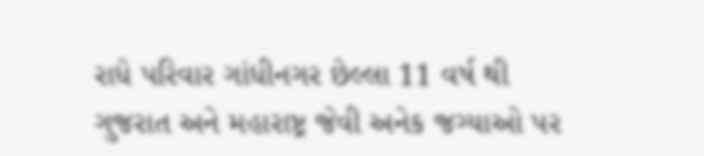રાધે પરિવાર ગાંધીનગર છેલ્લા 11 વર્ષ થી ગુજરાત અને મહારાષ્ટ્ર જેવી અનેક જગ્યાઓ પર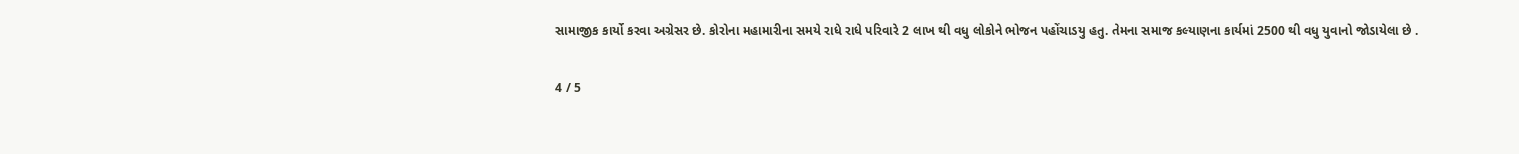સામાજીક કાર્યો કરવા અગ્રેસર છે. કોરોના મહામારીના સમયે રાધે રાધે પરિવારે 2 લાખ થી વધુ લોકોને ભોજન પહોંચાડયુ હતુ. તેમના સમાજ કલ્યાણના કાર્યમાં 2500 થી વધુ યુવાનો જોડાયેલા છે .

4 / 5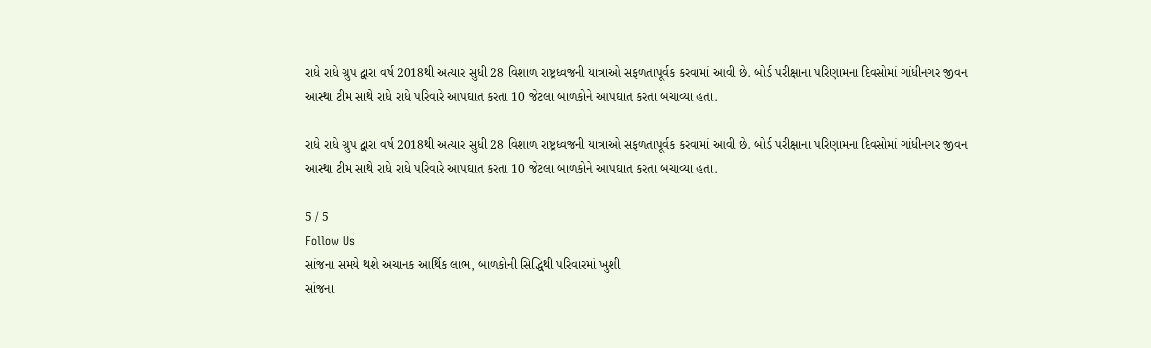રાધે રાધે ગ્રુપ દ્વારા વર્ષ 2018થી અત્યાર સુધી 28 વિશાળ રાષ્ટ્રધ્વજની યાત્રાઓ સફળતાપૂર્વક કરવામાં આવી છે. બોર્ડ પરીક્ષાના પરિણામના દિવસોમાં ગાંધીનગર જીવન આસ્થા ટીમ સાથે રાધે રાધે પરિવારે આપઘાત કરતા 10 જેટલા બાળકોને આપઘાત કરતા બચાવ્યા હતા.

રાધે રાધે ગ્રુપ દ્વારા વર્ષ 2018થી અત્યાર સુધી 28 વિશાળ રાષ્ટ્રધ્વજની યાત્રાઓ સફળતાપૂર્વક કરવામાં આવી છે. બોર્ડ પરીક્ષાના પરિણામના દિવસોમાં ગાંધીનગર જીવન આસ્થા ટીમ સાથે રાધે રાધે પરિવારે આપઘાત કરતા 10 જેટલા બાળકોને આપઘાત કરતા બચાવ્યા હતા.

5 / 5
Follow Us
સાંજના સમયે થશે અચાનક આર્થિક લાભ, બાળકોની સિદ્ધિથી પરિવારમાં ખુશી
સાંજના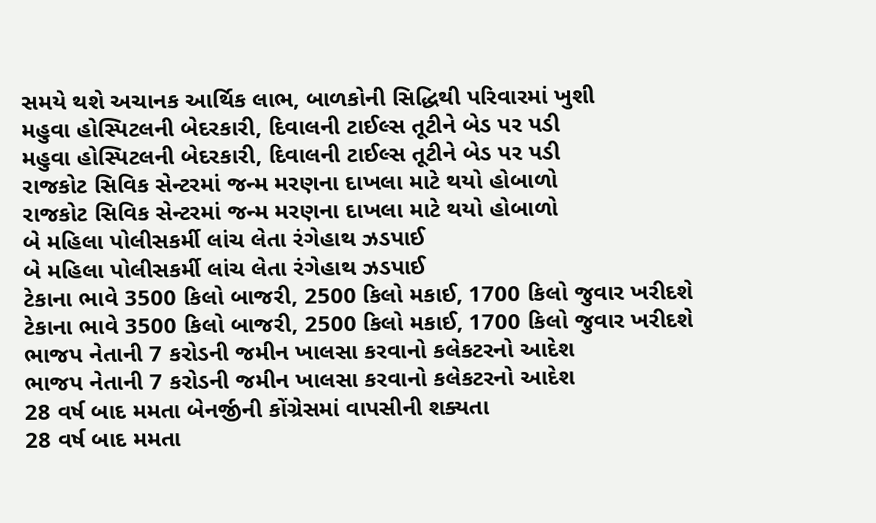સમયે થશે અચાનક આર્થિક લાભ, બાળકોની સિદ્ધિથી પરિવારમાં ખુશી
મહુવા હોસ્પિટલની બેદરકારી, દિવાલની ટાઈલ્સ તૂટીને બેડ પર પડી
મહુવા હોસ્પિટલની બેદરકારી, દિવાલની ટાઈલ્સ તૂટીને બેડ પર પડી
રાજકોટ સિવિક સેન્ટરમાં જન્મ મરણના દાખલા માટે થયો હોબાળો
રાજકોટ સિવિક સેન્ટરમાં જન્મ મરણના દાખલા માટે થયો હોબાળો
બે મહિલા પોલીસકર્મી લાંચ લેતા રંગેહાથ ઝડપાઈ
બે મહિલા પોલીસકર્મી લાંચ લેતા રંગેહાથ ઝડપાઈ
ટેકાના ભાવે 3500 કિલો બાજરી, 2500 કિલો મકાઈ, 1700 કિલો જુવાર ખરીદશે
ટેકાના ભાવે 3500 કિલો બાજરી, 2500 કિલો મકાઈ, 1700 કિલો જુવાર ખરીદશે
ભાજપ નેતાની 7 કરોડની જમીન ખાલસા કરવાનો કલેકટરનો આદેશ
ભાજપ નેતાની 7 કરોડની જમીન ખાલસા કરવાનો કલેકટરનો આદેશ
28 વર્ષ બાદ મમતા બેનર્જીની કોંગ્રેસમાં વાપસીની શક્યતા
28 વર્ષ બાદ મમતા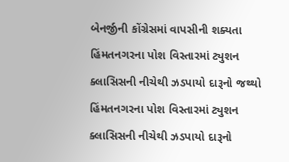બેનર્જીની કોંગ્રેસમાં વાપસીની શક્યતા
હિંમતનગરના પોશ વિસ્તારમાં ટ્યુશન ક્લાસિસની નીચેથી ઝડપાયો દારૂનો જથ્થો
હિંમતનગરના પોશ વિસ્તારમાં ટ્યુશન ક્લાસિસની નીચેથી ઝડપાયો દારૂનો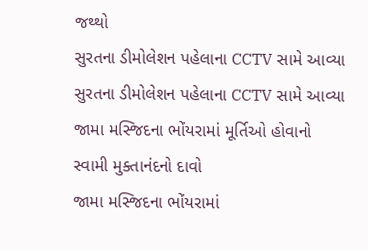જથ્થો
સુરતના ડીમોલેશન પહેલાના CCTV સામે આવ્યા
સુરતના ડીમોલેશન પહેલાના CCTV સામે આવ્યા
જામા મસ્જિદના ભોંયરામાં મૂર્તિઓ હોવાનો સ્વામી મુક્તાનંદનો દાવો
જામા મસ્જિદના ભોંયરામાં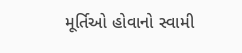મૂર્તિઓ હોવાનો સ્વામી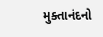મુક્તાનંદનો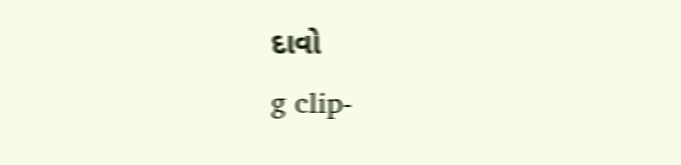દાવો
g clip-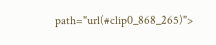path="url(#clip0_868_265)">